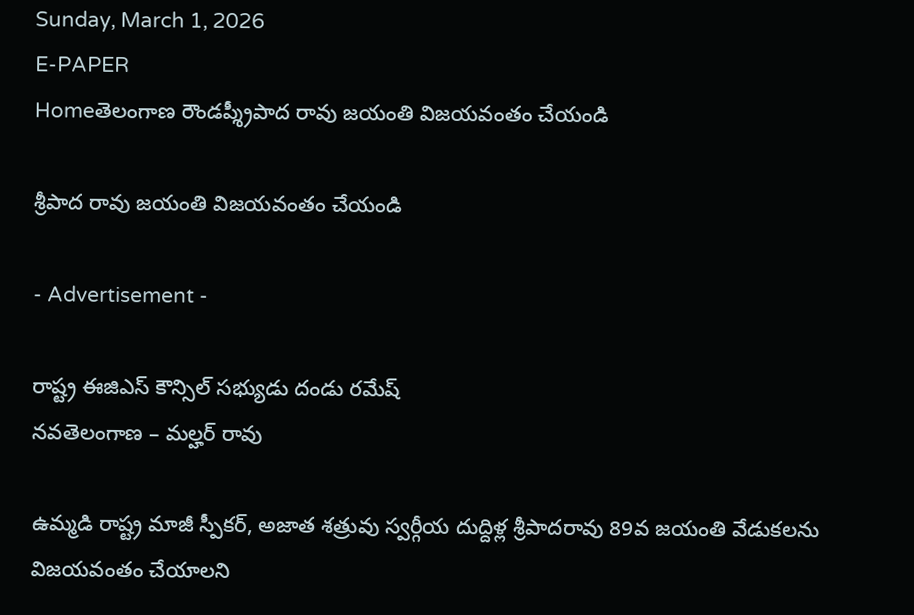Sunday, March 1, 2026
E-PAPER
Homeతెలంగాణ రౌండప్శ్రీపాద రావు జయంతి విజయవంతం చేయండి

శ్రీపాద రావు జయంతి విజయవంతం చేయండి

- Advertisement -

రాష్ట్ర ఈజిఎస్ కౌన్సిల్ సభ్యుడు దండు రమేష్
నవతెలంగాణ – మల్హర్ రావు

ఉమ్మడి రాష్ట్ర మాజీ స్పీకర్, అజాత శత్రువు స్వర్గీయ దుద్దిళ్ల శ్రీపాదరావు 89వ జయంతి వేడుకలను విజయవంతం చేయాలని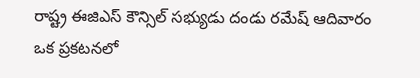రాష్ట్ర ఈజిఎస్ కౌన్సిల్ సభ్యుడు దండు రమేష్ ఆదివారం ఒక ప్రకటనలో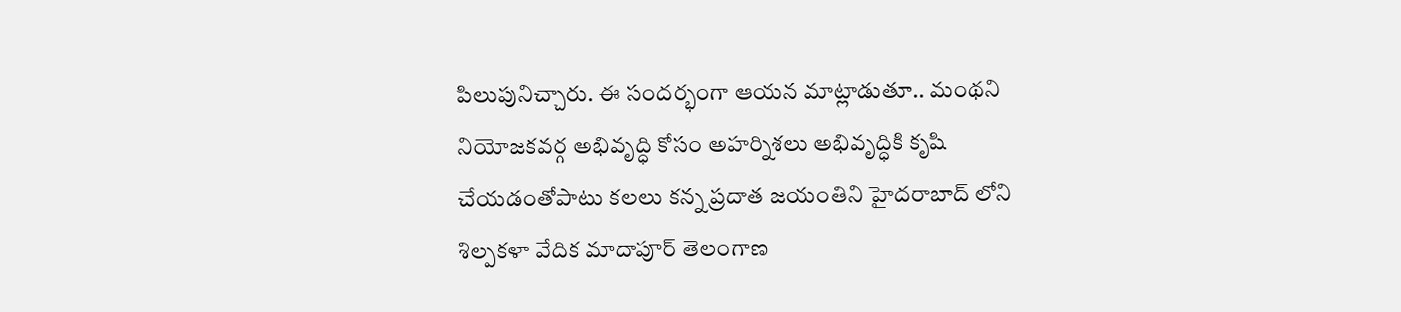పిలుపునిచ్చారు. ఈ సందర్భంగా ఆయన మాట్లాడుతూ.. మంథని నియోజకవర్గ అభివృద్ధి కోసం అహర్నిశలు అభివృద్ధికి కృషి చేయడంతోపాటు కలలు కన్న ప్రదాత జయంతిని హైదరాబాద్ లోని శిల్పకళా వేదిక మాదాపూర్ తెలంగాణ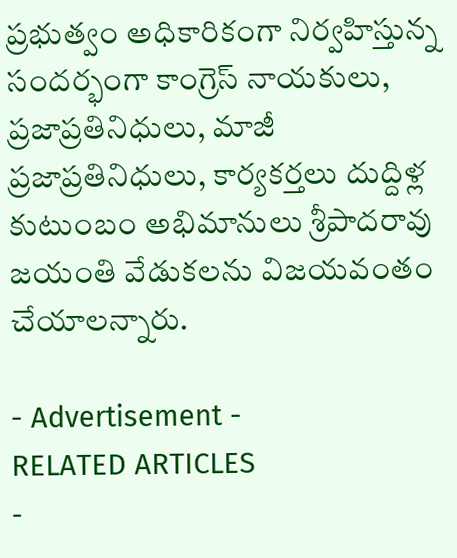ప్రభుత్వం అధికారికంగా నిర్వహిస్తున్న సందర్భంగా కాంగ్రెస్ నాయకులు, ప్రజాప్రతినిధులు, మాజీ ప్రజాప్రతినిధులు, కార్యకర్తలు దుద్దిళ్ల కుటుంబం అభిమానులు శ్రీపాదరావు జయంతి వేడుకలను విజయవంతం చేయాలన్నారు.

- Advertisement -
RELATED ARTICLES
-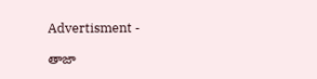Advertisment -

తాజా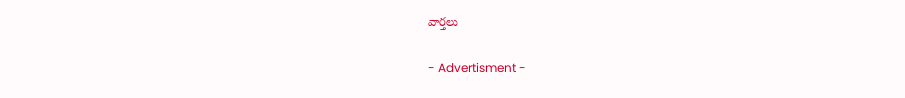వార్తలు

- Advertisment -